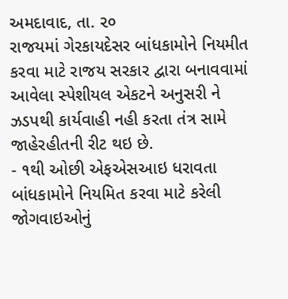અમદાવાદ, તા. ૨૦
રાજયમાં ગેરકાયદેસર બાંધકામોને નિયમીત કરવા માટે રાજય સરકાર દ્વારા બનાવવામાં આવેલા સ્પેશીયલ એકટને અનુસરી ને ઝડપથી કાર્યવાહી નહી કરતા તંત્ર સામે જાહેરહીતની રીટ થઇ છે.
- ૧થી ઓછી એફએસઆઇ ધરાવતા બાંધકામોને નિયમિત કરવા માટે કરેલી જોગવાઇઓનું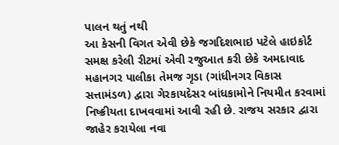પાલન થતું નથી
આ કેસની વિગત એવી છેકે જગદિશભાઇ પટેલે હાઇકોર્ટ સમક્ષ કરેલી રીટમાં એવી રજુઆત કરી છેકે અમદાવાદ મહાનગર પાલીકા તેમજ ગૃડા (ગાંધીનગર વિકાસ સત્તામંડળ) દ્વારા ગેરકાયદેસર બાંધકામોને નિયમીત કરવામાં નિષ્ક્રીયતા દાખવવામાં આવી રહી છે. રાજય સરકાર દ્વારા જાહેર કરાયેલા નવા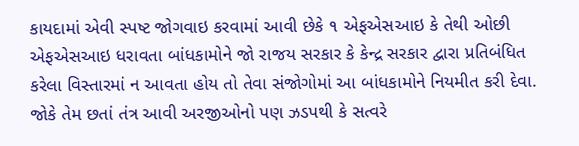કાયદામાં એવી સ્પષ્ટ જોગવાઇ કરવામાં આવી છેકે ૧ એફએસઆઇ કે તેથી ઓછી એફએસઆઇ ધરાવતા બાંધકામોને જો રાજય સરકાર કે કેન્દ્ર સરકાર દ્વારા પ્રતિબંધિત કરેલા વિસ્તારમાં ન આવતા હોય તો તેવા સંજોગોમાં આ બાંધકામોને નિયમીત કરી દેવા. જોકે તેમ છતાં તંત્ર આવી અરજીઓનો પણ ઝડપથી કે સત્વરે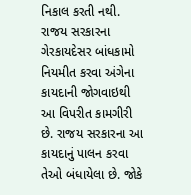નિકાલ કરતી નથી. રાજય સરકારના ગેરકાયદેસર બાંધકામો નિયમીત કરવા અંગેના કાયદાની જોગવાઇથી આ વિપરીત કામગીરી છે. રાજય સરકારના આ કાયદાનું પાલન કરવા તેઓ બંધાયેલા છે. જોકે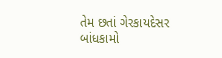તેમ છતાં ગેરકાયદેસર બાંધકામો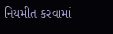નિયમીત કરવામાં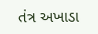તંત્ર અખાડા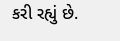કરી રહ્યું છે.